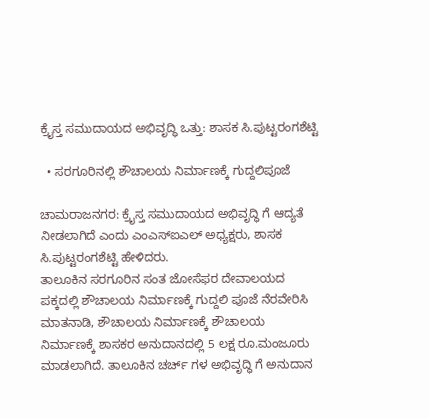ಕ್ರೈಸ್ತ ಸಮುದಾಯದ ಅಭಿವೃದ್ಧಿ ಒತ್ತು: ಶಾಸಕ ಸಿ.ಪುಟ್ಟರಂಗಶೆಟ್ಟಿ

  • ಸರಗೂರಿನಲ್ಲಿ ಶೌಚಾಲಯ ನಿರ್ಮಾಣಕ್ಕೆ ಗುದ್ದಲಿಪೂಜೆ

ಚಾಮರಾಜನಗರ: ಕ್ರೈಸ್ತ ಸಮುದಾಯದ ಅಭಿವೃದ್ಧಿ ಗೆ ಆದ್ಯತೆ ನೀಡಲಾಗಿದೆ ಎಂದು ಎಂಎಸ್ಐಎಲ್ ಅಧ್ಯಕ್ಷರು, ಶಾಸಕ ಸಿ.ಪುಟ್ಟರಂಗಶೆಟ್ಟಿ ಹೇಳಿದರು.
ತಾಲೂಕಿನ ಸರಗೂರಿನ ಸಂತ ಜೋಸೆಫರ ದೇವಾಲಯದ  ಪಕ್ಕದಲ್ಲಿ ಶೌಚಾಲಯ ನಿರ್ಮಾಣಕ್ಕೆ ಗುದ್ದಲಿ ಪೂಜೆ ನೆರವೇರಿಸಿ ಮಾತನಾಡಿ, ಶೌಚಾಲಯ ನಿರ್ಮಾಣಕ್ಕೆ ಶೌಚಾಲಯ ನಿರ್ಮಾಣಕ್ಕೆ ಶಾಸಕರ ಅನುದಾನದಲ್ಲಿ 5 ಲಕ್ಷ ರೂ.ಮಂಜೂರು ಮಾಡಲಾಗಿದೆ. ತಾಲೂಕಿನ ಚರ್ಚ್ ಗಳ ಅಭಿವೃದ್ಧಿ ಗೆ ಅನುದಾನ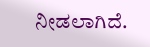ನೀಡಲಾಗಿದೆ.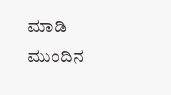ಮಾಡಿ ಮುಂದಿನ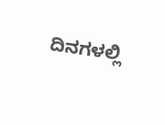ದಿನಗಳಲ್ಲಿ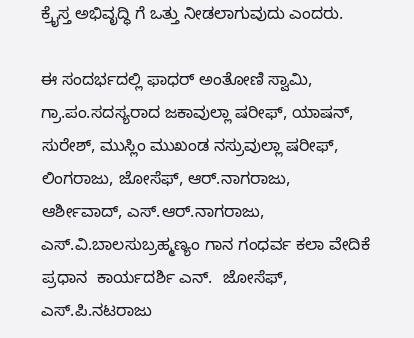ಕ್ರೈಸ್ತ ಅಭಿವೃದ್ಧಿ ಗೆ ಒತ್ತು ನೀಡಲಾಗುವುದು ಎಂದರು.

ಈ ಸಂದರ್ಭದಲ್ಲಿ ಫಾಧರ್ ಅಂತೋಣಿ ಸ್ವಾಮಿ,  ಗ್ರಾ.ಪಂ.ಸದಸ್ಯರಾದ ಜಕಾವುಲ್ಲಾ ಷರೀಫ್, ಯಾಷನ್, ಸುರೇಶ್, ಮುಸ್ಲಿಂ ಮುಖಂಡ ನಸ್ರುವುಲ್ಲಾ ಷರೀಫ್, ಲಿಂಗರಾಜು, ಜೋಸೆಫ್, ಆರ್.ನಾಗರಾಜು, ಆರ್ಶೀವಾದ್, ಎಸ್.ಆರ್.ನಾಗರಾಜು,  ಎಸ್.ವಿ.ಬಾಲಸುಬ್ರಹ್ಮಣ್ಯಂ ಗಾನ ಗಂಧರ್ವ ಕಲಾ ವೇದಿಕೆ ಪ್ರಧಾನ  ಕಾರ್ಯದರ್ಶಿ ಎನ್.  ಜೋಸೆಫ್, ಎಸ್.ಪಿ.ನಟರಾಜು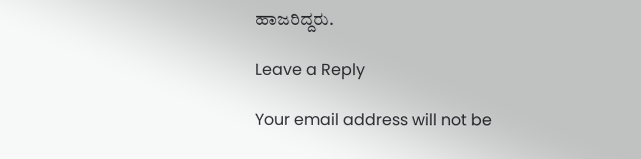ಹಾಜರಿದ್ದರು.

Leave a Reply

Your email address will not be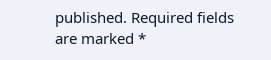published. Required fields are marked *